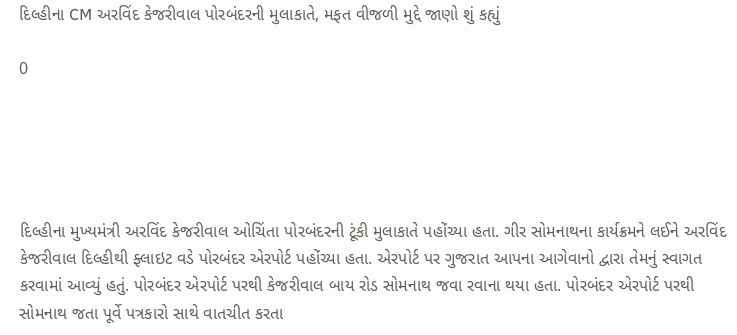દિલ્હીના CM અરવિંદ કેજરીવાલ પોરબંદરની મુલાકાતે, મફત વીજળી મુદ્દે જાણો શું કહ્યું

0





દિલ્હીના મુખ્યમંત્રી અરવિંદ કેજરીવાલ ઓચિંતા પોરબંદરની ટૂંકી મુલાકાતે પહોંચ્યા હતા. ગીર સોમનાથના કાર્યક્રમને લઈને અરવિંદ કેજરીવાલ દિલ્હીથી ફ્લાઇટ વડે પોરબંદર એરપોર્ટ પહોંચ્યા હતા. એરપોર્ટ પર ગુજરાત આપના આગેવાનો દ્વારા તેમનું સ્વાગત કરવામાં આવ્યું હતું. પોરબંદર એરપોર્ટ પરથી કેજરીવાલ બાય રોડ સોમનાથ જવા રવાના થયા હતા. પોરબંદર એરપોર્ટ પરથી સોમનાથ જતા પૂર્વે પત્રકારો સાથે વાતચીત કરતા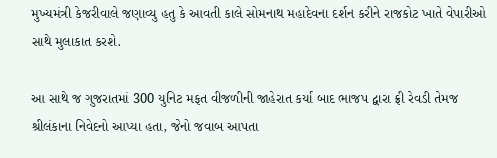મુખ્યમંત્રી કેજરીવાલે જણાવ્યુ હતુ કે આવતી કાલે સોમનાથ મહાદેવના દર્શન કરીને રાજકોટ ખાતે વેપારીઓ સાથે મુલાકાત કરશે.

આ સાથે જ ગુજરાતમાં 300 યુનિટ મફત વીજળીની જાહેરાત કર્યા બાદ ભાજપ દ્વારા ફ્રી રેવડી તેમજ શ્રીલંકાના નિવેદનો આપ્યા હતા, જેનો જવાબ આપતા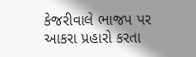કેજરીવાલે ભાજપ પર આકરા પ્રહારો કરતા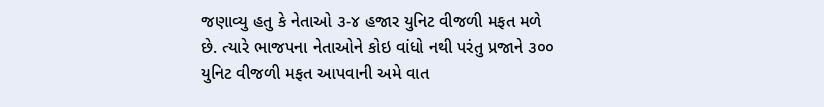જણાવ્યુ હતુ કે નેતાઓ ૩-૪ હજાર યુનિટ વીજળી મફત મળે છે. ત્યારે ભાજપના નેતાઓને કોઇ વાંધો નથી પરંતુ પ્રજાને ૩૦૦ યુનિટ વીજળી મફત આપવાની અમે વાત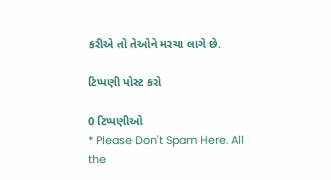કરીએ તો તેઓને મરચા લાગે છે.

ટિપ્પણી પોસ્ટ કરો

0 ટિપ્પણીઓ
* Please Don't Spam Here. All the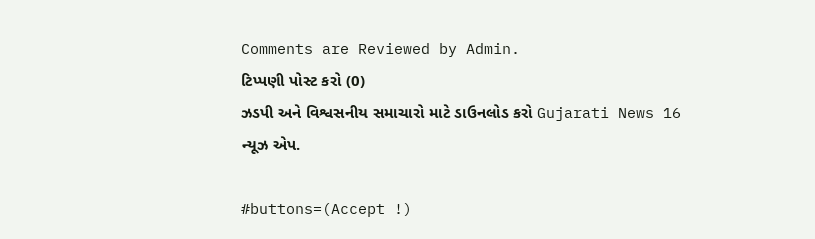Comments are Reviewed by Admin.
ટિપ્પણી પોસ્ટ કરો (0)
ઝડપી અને વિશ્વસનીય સમાચારો માટે ડાઉનલોડ કરો Gujarati News 16 ન્યૂઝ એપ.

#buttons=(Accept !)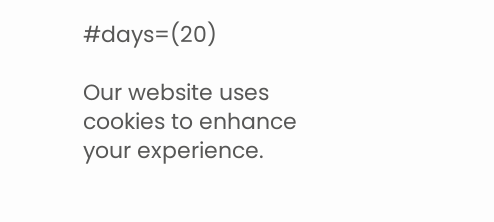#days=(20)

Our website uses cookies to enhance your experience.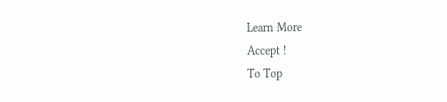Learn More
Accept !
To Top